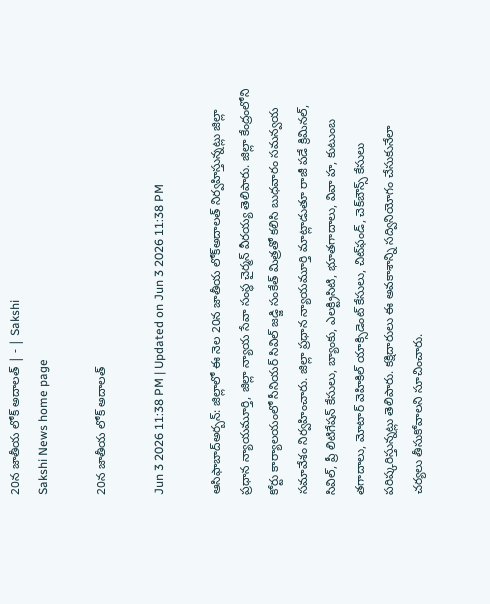20న జాతీయ లోక్‌ అదాలత్‌ | - | Sakshi
Sakshi News home page

20న జాతీయ లోక్‌ అదాలత్‌

Jun 3 2026 11:38 PM | Updated on Jun 3 2026 11:38 PM

ఆసిఫాబాద్‌అర్బన్‌: జిల్లాలో ఈ నెల 20న జాతీయ లోక్‌అదాలత్‌ నిర్వహిస్తున్నట్లు జిల్లా ప్రధాన న్యాయమూర్తి, జిల్లా న్యాయ సేవా సంస్థ చైర్మన్‌ వీరయ్య తెలిపారు. జిల్లా కేంద్రంలోని కోర్టు కార్యాలయంలో సీనియర్‌ సివిల్‌ జడ్జి సంకేత్‌ మిత్రతో కలిసి బుధవారం సమన్వయ సమావేశం నిర్వహించారు. జిల్లా ప్రధాన న్యాయమూర్తి మాట్లాడుతూ రాజీ పడే క్రిమినల్‌, సివిల్‌, ప్రీ లిటిగేషన్‌ కేసులు, బ్యాంకు, ఎలక్ట్రిసిటి, భూతగాదాలు, వివా హ, కుటుంబ తగాదాలు, మోటార్‌ వెహికిల్‌ యాక్సిడెంట్‌ కేసులు, చిట్‌ఫండ్‌, చెక్‌బౌన్స్‌ కేసులు పరిష్కరిస్తున్నట్లు తెలిపారు. కక్షిదారులు ఈ అవకాశాన్ని సద్వినియోగం చేసుకునేలా చర్యలు తీసుకోవాలని సూచించారు.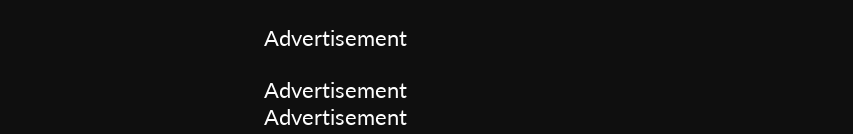Advertisement

Advertisement
Advertisement